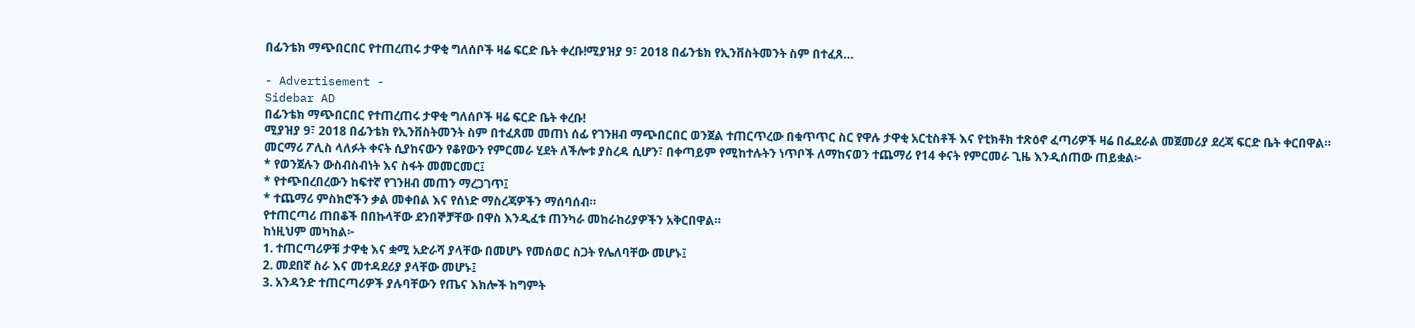በፊንቴክ ማጭበርበር የተጠረጠሩ ታዋቂ ግለሰቦች ዛሬ ፍርድ ቤት ቀረቡ!ሚያዝያ 9፣ 2018 በፊንቴክ የኢንቨስትመንት ስም በተፈጸ…

- Advertisement -
Sidebar AD
በፊንቴክ ማጭበርበር የተጠረጠሩ ታዋቂ ግለሰቦች ዛሬ ፍርድ ቤት ቀረቡ!
ሚያዝያ 9፣ 2018 በፊንቴክ የኢንቨስትመንት ስም በተፈጸመ መጠነ ሰፊ የገንዘብ ማጭበርበር ወንጀል ተጠርጥረው በቁጥጥር ስር የዋሉ ታዋቂ አርቲስቶች እና የቲክቶክ ተጽዕኖ ፈጣሪዎች ዛሬ በፌደራል መጀመሪያ ደረጃ ፍርድ ቤት ቀርበዋል።
መርማሪ ፖሊስ ላለፉት ቀናት ሲያከናውን የቆየውን የምርመራ ሂደት ለችሎቱ ያስረዳ ሲሆን፣ በቀጣይም የሚከተሉትን ነጥቦች ለማከናወን ተጨማሪ የ14 ቀናት የምርመራ ጊዜ እንዲሰጠው ጠይቋል፦
* የወንጀሉን ውስብስብነት እና ስፋት መመርመር፤
* የተጭበረበረውን ከፍተኛ የገንዘብ መጠን ማረጋገጥ፤
* ተጨማሪ ምስክሮችን ቃል መቀበል እና የሰነድ ማስረጃዎችን ማሰባሰብ።
የተጠርጣሪ ጠበቆች በበኩላቸው ደንበኞቻቸው በዋስ እንዲፈቱ ጠንካራ መከራከሪያዎችን አቅርበዋል።
ከነዚህም መካከል፦
1. ተጠርጣሪዎቹ ታዋቂ እና ቋሚ አድራሻ ያላቸው በመሆኑ የመሰወር ስጋት የሌለባቸው መሆኑ፤
2. መደበኛ ስራ እና መተዳደሪያ ያላቸው መሆኑ፤
3. አንዳንድ ተጠርጣሪዎች ያሉባቸውን የጤና እክሎች ከግምት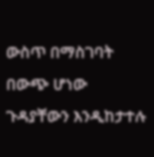ውስጥ በማስገባት በውጭ ሆነው ጉዳያቸውን እንዲከታተሉ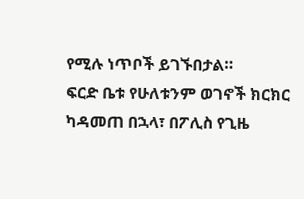የሚሉ ነጥቦች ይገኙበታል።
ፍርድ ቤቱ የሁለቱንም ወገኖች ክርክር ካዳመጠ በኋላ፣ በፖሊስ የጊዜ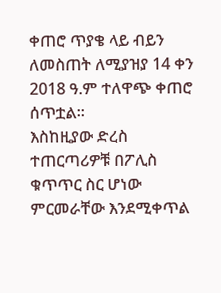ቀጠሮ ጥያቄ ላይ ብይን ለመስጠት ለሚያዝያ 14 ቀን 2018 ዓ.ም ተለዋጭ ቀጠሮ ሰጥቷል።
እስከዚያው ድረስ ተጠርጣሪዎቹ በፖሊስ ቁጥጥር ስር ሆነው ምርመራቸው እንደሚቀጥል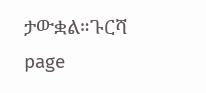ታውቋል።ጉርሻ page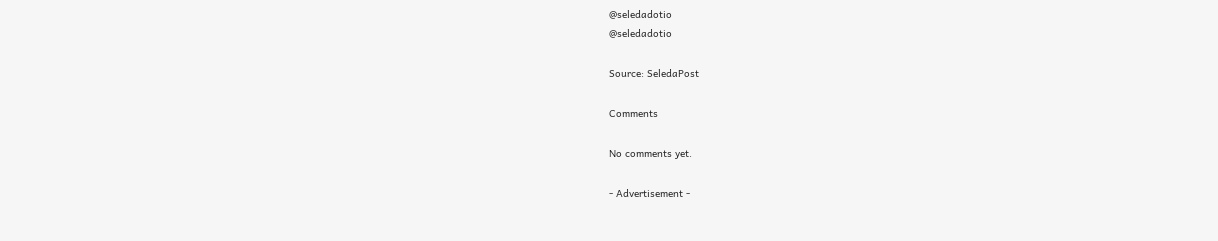@seledadotio
@seledadotio

Source: SeledaPost

Comments

No comments yet.

- Advertisement -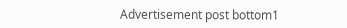Advertisement post bottom1